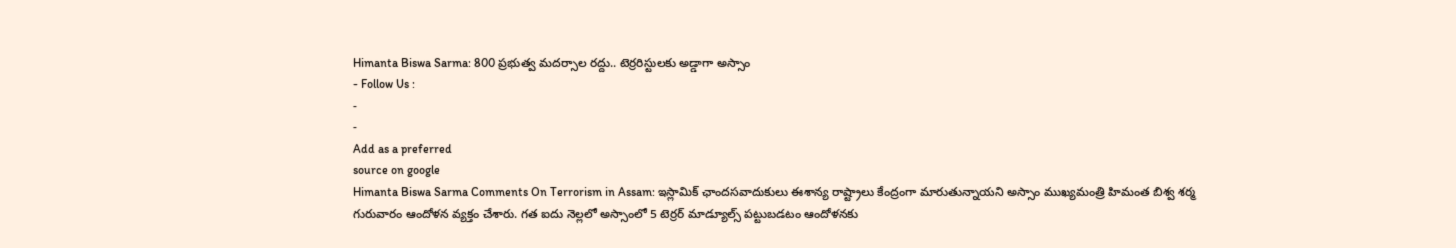Himanta Biswa Sarma: 800 ప్రభుత్వ మదర్సాల రద్దు.. టెర్రరిస్టులకు అడ్డాగా అస్సాం
- Follow Us :
-
-
Add as a preferred
source on google
Himanta Biswa Sarma Comments On Terrorism in Assam: ఇస్లామిక్ ఛాందసవాదుకులు ఈశాన్య రాష్ట్రాలు కేంద్రంగా మారుతున్నాయని అస్సాం ముఖ్యమంత్రి హిమంత బిశ్వ శర్మ గురువారం ఆందోళన వ్యక్తం చేశారు. గత ఐదు నెల్లలో అస్సాంలో 5 టెర్రర్ మాడ్యూల్స్ పట్టుబడటం ఆందోళనకు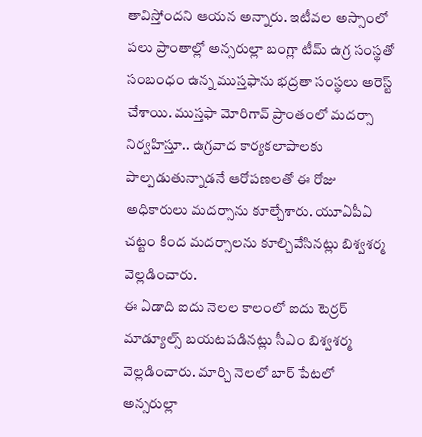తావిస్తోందని ఆయన అన్నారు. ఇటీవల అస్సాంలో పలు ప్రాంతాల్లో అన్సరుల్లా బంగ్లా టీమ్ ఉగ్ర సంస్థతో సంబంధం ఉన్న ముస్తఫాను భద్రతా సంస్థలు అరెస్ట్ చేశాయి. ముస్తఫా మోరిగావ్ ప్రాంతంలో మదర్సా నిర్వహిస్తూ.. ఉగ్రవాద కార్యకలాపాలకు పాల్పడుతున్నాడనే ఆరోపణలతో ఈ రోజు అధికారులు మదర్సాను కూల్చేశారు. యూఏపీఏ చట్టం కింద మదర్సాలను కూల్చివేసినట్లు బిశ్వశర్మ వెల్లడించారు.
ఈ ఏడాది ఐదు నెలల కాలంలో ఐదు టెర్రర్ మాడ్యూల్స్ బయటపడినట్లు సీఎం బిశ్వశర్మ వెల్లడించారు. మార్చి నెలలో బార్ పేటలో అన్సరుల్లా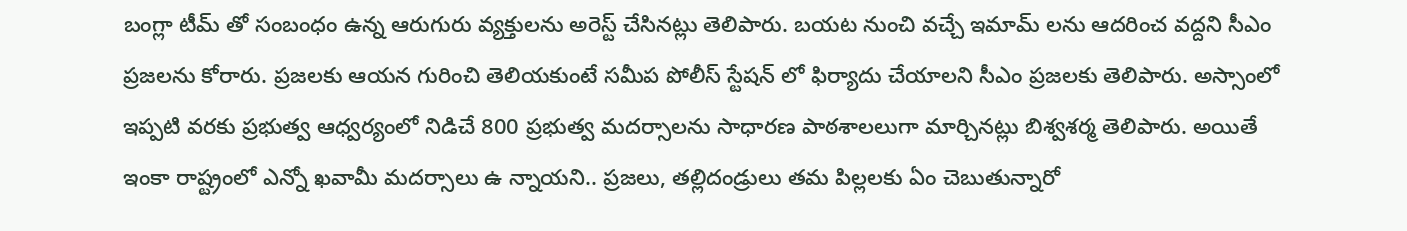బంగ్లా టీమ్ తో సంబంధం ఉన్న ఆరుగురు వ్యక్తులను అరెస్ట్ చేసినట్లు తెలిపారు. బయట నుంచి వచ్చే ఇమామ్ లను ఆదరించ వద్దని సీఎం ప్రజలను కోరారు. ప్రజలకు ఆయన గురించి తెలియకుంటే సమీప పోలీస్ స్టేషన్ లో ఫిర్యాదు చేయాలని సీఎం ప్రజలకు తెలిపారు. అస్సాంలో ఇప్పటి వరకు ప్రభుత్వ ఆధ్వర్యంలో నిడిచే 800 ప్రభుత్వ మదర్సాలను సాధారణ పాఠశాలలుగా మార్చినట్లు బిశ్వశర్మ తెలిపారు. అయితే ఇంకా రాష్ట్రంలో ఎన్నో ఖవామీ మదర్సాలు ఉ న్నాయని.. ప్రజలు, తల్లిదండ్రులు తమ పిల్లలకు ఏం చెబుతున్నారో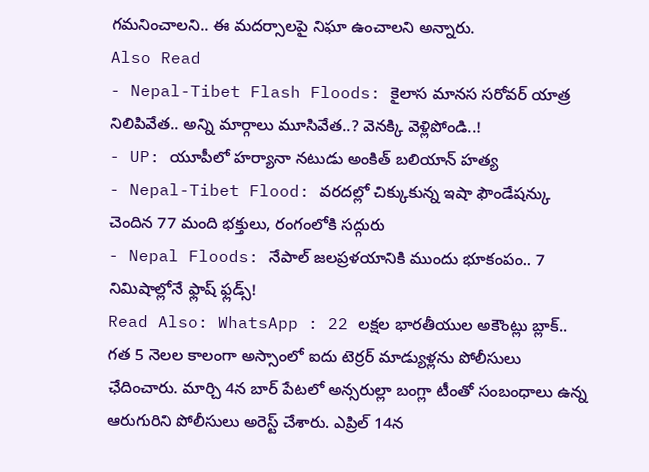గమనించాలని.. ఈ మదర్సాలపై నిఘా ఉంచాలని అన్నారు.
Also Read
- Nepal-Tibet Flash Floods: కైలాస మానస సరోవర్ యాత్ర నిలిపివేత.. అన్ని మార్గాలు మూసివేత..? వెనక్కి వెళ్లిపోండి..!
- UP: యూపీలో హర్యానా నటుడు అంకిత్ బలియాన్ హత్య
- Nepal-Tibet Flood: వరదల్లో చిక్కుకున్న ఇషా ఫౌండేషన్కు చెందిన 77 మంది భక్తులు, రంగంలోకి సద్గురు
- Nepal Floods: నేపాల్ జలప్రళయానికి ముందు భూకంపం.. 7 నిమిషాల్లోనే ఫ్లాష్ ఫ్లడ్స్!
Read Also: WhatsApp : 22 లక్షల భారతీయుల అకౌంట్లు బ్లాక్..
గత 5 నెలల కాలంగా అస్సాంలో ఐదు టెర్రర్ మాడ్యుళ్లను పోలీసులు ఛేదించారు. మార్చి 4న బార్ పేటలో అన్సరుల్లా బంగ్లా టీంతో సంబంధాలు ఉన్న ఆరుగురిని పోలీసులు అరెస్ట్ చేశారు. ఎప్రిల్ 14న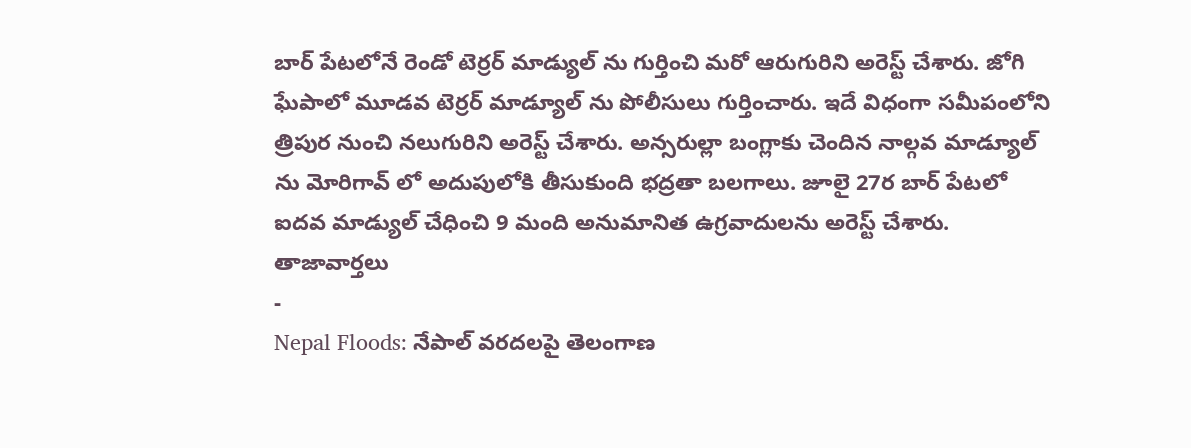బార్ పేటలోనే రెండో టెర్రర్ మాడ్యుల్ ను గుర్తించి మరో ఆరుగురిని అరెస్ట్ చేశారు. జోగి ఘేపాలో మూడవ టెర్రర్ మాడ్యూల్ ను పోలీసులు గుర్తించారు. ఇదే విధంగా సమీపంలోని త్రిపుర నుంచి నలుగురిని అరెస్ట్ చేశారు. అన్సరుల్లా బంగ్లాకు చెందిన నాల్గవ మాడ్యూల్ ను మోరిగావ్ లో అదుపులోకి తీసుకుంది భద్రతా బలగాలు. జూలై 27ర బార్ పేటలో ఐదవ మాడ్యుల్ చేధించి 9 మంది అనుమానిత ఉగ్రవాదులను అరెస్ట్ చేశారు.
తాజావార్తలు
-
Nepal Floods: నేపాల్ వరదలపై తెలంగాణ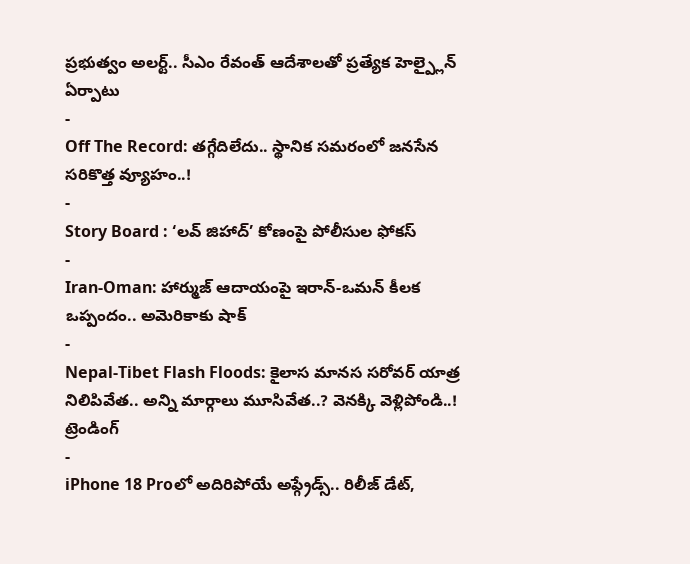ప్రభుత్వం అలర్ట్.. సీఎం రేవంత్ ఆదేశాలతో ప్రత్యేక హెల్ప్లైన్ ఏర్పాటు
-
Off The Record: తగ్గేదిలేదు.. స్థానిక సమరంలో జనసేన సరికొత్త వ్యూహం..!
-
Story Board : ‘లవ్ జిహాద్’ కోణంపై పోలీసుల ఫోకస్
-
Iran-Oman: హార్ముజ్ ఆదాయంపై ఇరాన్-ఒమన్ కీలక ఒప్పందం.. అమెరికాకు షాక్
-
Nepal-Tibet Flash Floods: కైలాస మానస సరోవర్ యాత్ర నిలిపివేత.. అన్ని మార్గాలు మూసివేత..? వెనక్కి వెళ్లిపోండి..!
ట్రెండింగ్
-
iPhone 18 Proలో అదిరిపోయే అప్గ్రేడ్స్.. రిలీజ్ డేట్,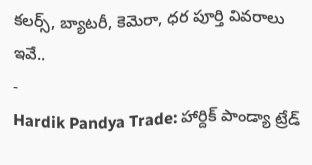కలర్స్, బ్యాటరీ, కెమెరా, ధర పూర్తి వివరాలు ఇవే..
-
Hardik Pandya Trade: హార్దిక్ పాండ్యా ట్రేడ్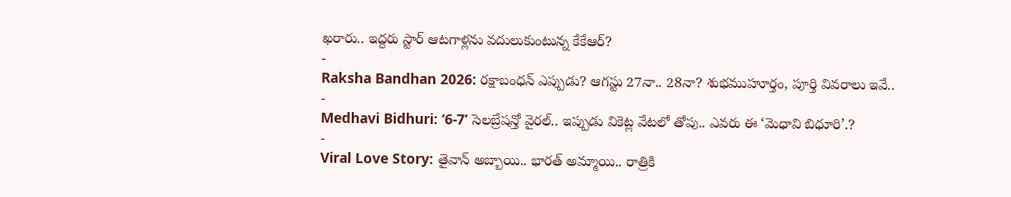ఖరారు.. ఇద్దరు స్టార్ ఆటగాళ్లను వదులుకుంటున్న కేకేఆర్?
-
Raksha Bandhan 2026: రక్షాబంధన్ ఎప్పుడు? ఆగస్టు 27నా.. 28నా? శుభముహూర్తం, పూర్తి వివరాలు ఇవే..
-
Medhavi Bidhuri: ‘6-7’ సెలబ్రేషన్తో వైరల్.. ఇప్పుడు వికెట్ల వేటలో తోపు.. ఎవరు ఈ ‘మెధావి బిధూరి’.?
-
Viral Love Story: తైవాన్ అబ్బాయి.. భారత్ అమ్మాయి.. రాత్రికి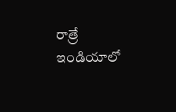రాత్రే ఇండియాలో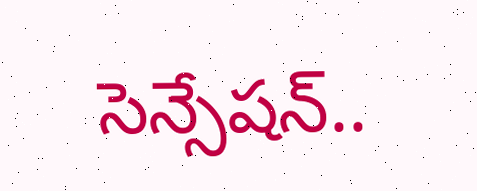సెన్సేషన్..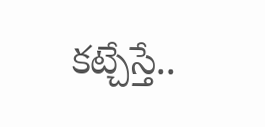కట్చేస్తే..